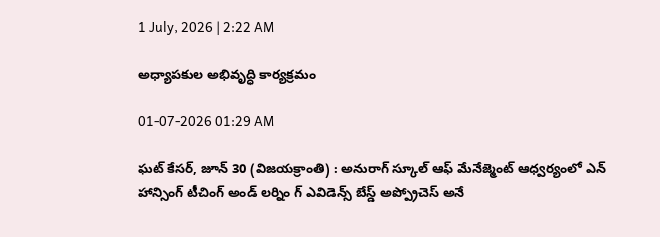1 July, 2026 | 2:22 AM

అధ్యాపకుల అభివృద్ధి కార్యక్రమం

01-07-2026 01:29 AM

ఘట్ కేసర్, జూన్ 30 (విజయక్రాంతి) : అనురాగ్ స్కూల్ ఆఫ్ మేనేజ్మెంట్ ఆధ్వర్యంలో ఎన్ హాన్సింగ్ టీచింగ్ అండ్ లర్నిం గ్ ఎవిడెన్స్ బేస్డ్ అప్ప్రోచెస్ అనే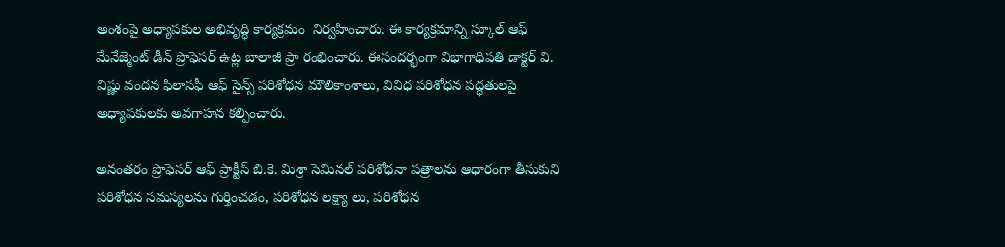అంశంపై అధ్యాపకుల అభివృద్ధి కార్యక్రమం  నిర్వహించారు. ఈ కార్యక్రమాన్ని స్కూల్ ఆఫ్ మేనేజ్మెంట్ డీన్ ప్రొఫెసర్ ఉట్ల బాలాజీ ప్రా రంభించారు. ఈసందర్భంగా విభాగాధిపతి డాక్టర్ వి. విష్ణు వందన ఫిలాసఫీ ఆఫ్ సైన్స్ పరిశోధన మౌలికాంశాలు, వివిధ పరిశోధన పద్ధతులపై అధ్యాపకులకు అవగాహన కల్పించారు.

అనంతరం ప్రొఫెసర్ ఆఫ్ ప్రాక్టీస్ బి.కె. మిశ్రా సెమినల్ పరిశోధనా పత్రాలను ఆధారంగా తీసుకుని పరిశోధన సమస్యలను గుర్తించడం, పరిశోధన లక్ష్యా లు, పరిశోధన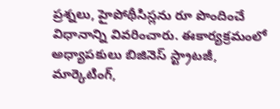ప్రశ్నలు, హైపోథీసిస్లను రూ పొందించే విధానాన్ని వివరించారు. ఈకార్యక్రమంలో అధ్యాపకులు బిజినెస్ స్ట్రాటజీ, మార్కెటింగ్,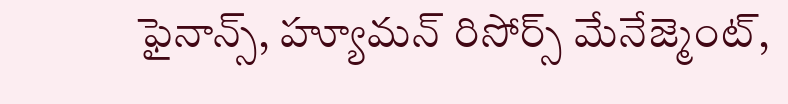ఫైనాన్స్, హ్యూమన్ రిసోర్స్ మేనేజ్మెంట్,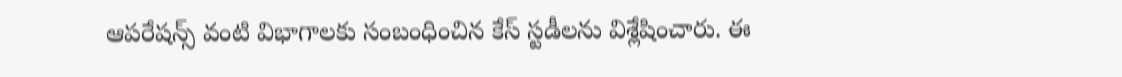ఆపరేషన్స్ వంటి విభాగాలకు సంబంధించిన కేస్ స్టడీలను విశ్లేషించారు. ఈ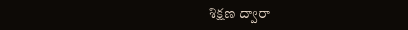శిక్షణ ద్వారా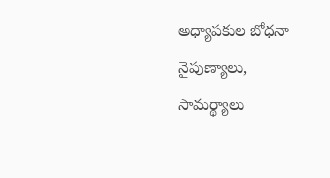అధ్యాపకుల బోధనా నైపుణ్యాలు, సామర్థ్యాలు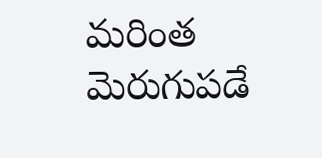మరింత మెరుగుపడే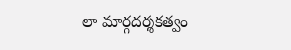లా మార్గదర్శకత్వం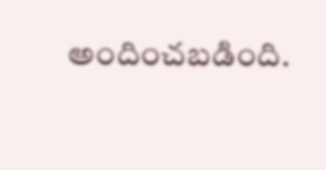అందించబడింది.